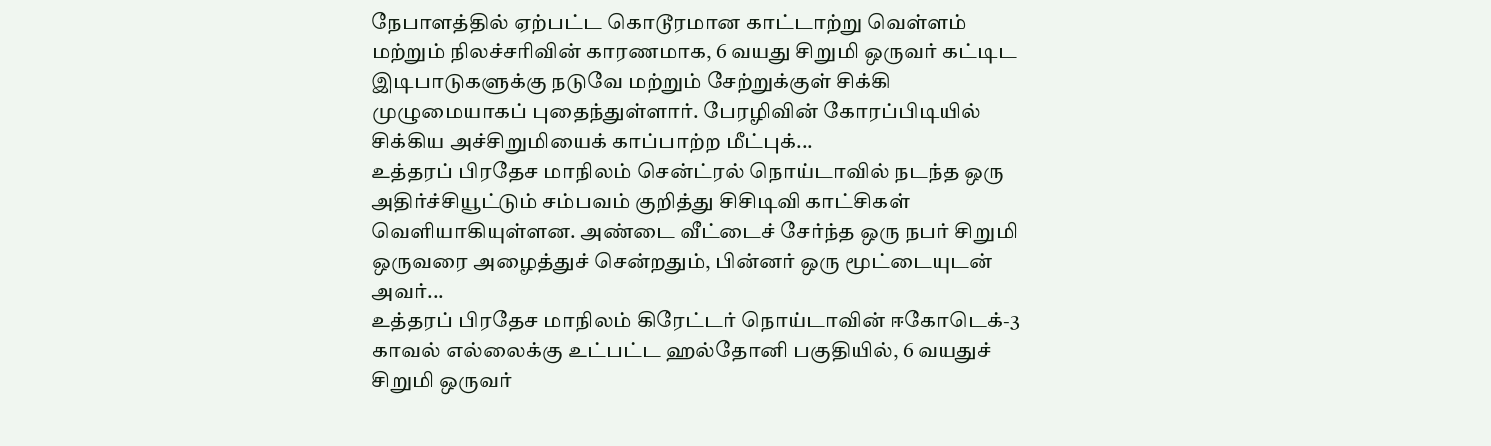நேபாளத்தில் ஏற்பட்ட கொடூரமான காட்டாற்று வெள்ளம் மற்றும் நிலச்சரிவின் காரணமாக, 6 வயது சிறுமி ஒருவர் கட்டிட இடிபாடுகளுக்கு நடுவே மற்றும் சேற்றுக்குள் சிக்கி முழுமையாகப் புதைந்துள்ளார். பேரழிவின் கோரப்பிடியில் சிக்கிய அச்சிறுமியைக் காப்பாற்ற மீட்புக்...
உத்தரப் பிரதேச மாநிலம் சென்ட்ரல் நொய்டாவில் நடந்த ஒரு அதிர்ச்சியூட்டும் சம்பவம் குறித்து சிசிடிவி காட்சிகள் வெளியாகியுள்ளன. அண்டை வீட்டைச் சேர்ந்த ஒரு நபர் சிறுமி ஒருவரை அழைத்துச் சென்றதும், பின்னர் ஒரு மூட்டையுடன் அவர்...
உத்தரப் பிரதேச மாநிலம் கிரேட்டர் நொய்டாவின் ஈகோடெக்-3 காவல் எல்லைக்கு உட்பட்ட ஹல்தோனி பகுதியில், 6 வயதுச் சிறுமி ஒருவர்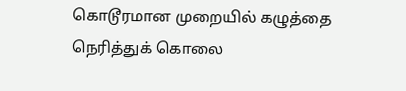கொடூரமான முறையில் கழுத்தை நெரித்துக் கொலை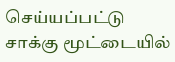செய்யப்பட்டு சாக்கு மூட்டையில்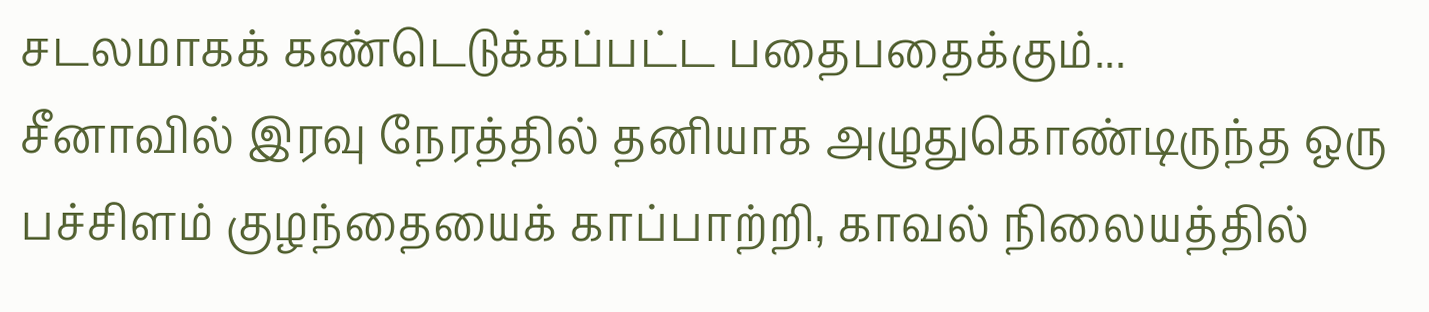சடலமாகக் கண்டெடுக்கப்பட்ட பதைபதைக்கும்...
சீனாவில் இரவு நேரத்தில் தனியாக அழுதுகொண்டிருந்த ஒரு பச்சிளம் குழந்தையைக் காப்பாற்றி, காவல் நிலையத்தில்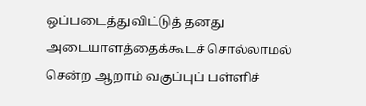ஒப்படைத்துவிட்டுத் தனது அடையாளத்தைக்கூடச் சொல்லாமல் சென்ற ஆறாம் வகுப்புப் பள்ளிச்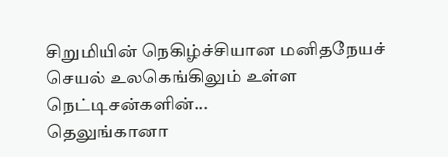சிறுமியின் நெகிழ்ச்சியான மனிதநேயச் செயல் உலகெங்கிலும் உள்ள நெட்டிசன்களின்...
தெலுங்கானா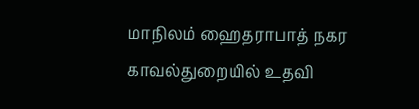மாநிலம் ஹைதராபாத் நகர காவல்துறையில் உதவி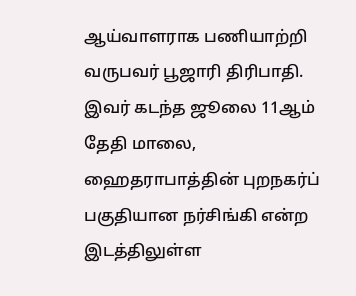ஆய்வாளராக பணியாற்றி வருபவர் பூஜாரி திரிபாதி. இவர் கடந்த ஜூலை 11ஆம் தேதி மாலை, ஹைதராபாத்தின் புறநகர்ப் பகுதியான நர்சிங்கி என்ற இடத்திலுள்ள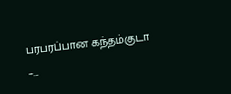பரபரப்பான கந்தம்குடா –...